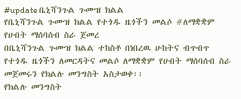#update ቤኒሻንጉል ጉሙዝ ክልል
የቤኒሻንጉል ጉሙዝ ክልል የተጎዱ ዜጎችን መልሶ #ለማቋቋም የሀብት ማሰባሰብ ስራ ጀመረ
በቤኒሻንጉል ጉሙዝ ክልል ተከስቶ በነበረዉ ሁከትና ብጥብጥ የተጎዱ ዜጎችን ለመርዳትና መልሶ ለማቋቋም የሀብት ማሰባሰብ ስራ መጀመሩን የክልሉ መንግስት አስታወቀ፡፡
የክልሉ መንግስት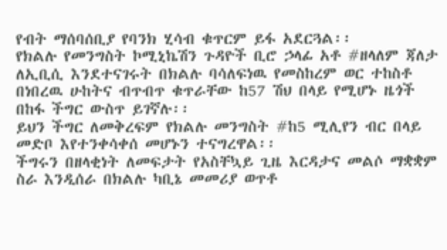የብት ማሰባሰቢያ የባንክ ሂሳብ ቁጥርም ይፋ አደርጓል፡፡
የክልሉ የመንግስት ኮሚኒኬሽን ጉዳዮች ቢሮ ኃላፊ አቶ #ዘላለም ጃለታ ለኢቢሲ እንደተናገሩት በክልሉ ባሳለፍነዉ የመስከረም ወር ተከስቶ በነበረዉ ሁከትና ብጥብጥ ቁጥራቸው ከ57 ሽህ በላይ የሚሆኑ ዜጎች በከፋ ችግር ውስጥ ይገኛሉ፡፡
ይህን ችግር ለመቅረፍም የክልሉ መንግስት #ከ5 ሚሊየን ብር በላይ መድቦ እየተንቀሳቀሰ መሆኑን ተናግረዋል፡፡
ችግሩን በዘላቂነት ለመፍታት የአስቸኳይ ጊዜ እርዳታና መልሶ ማቋቋም ስራ እንዲሰራ በክልሉ ካቢኔ መመሪያ ወጥቶ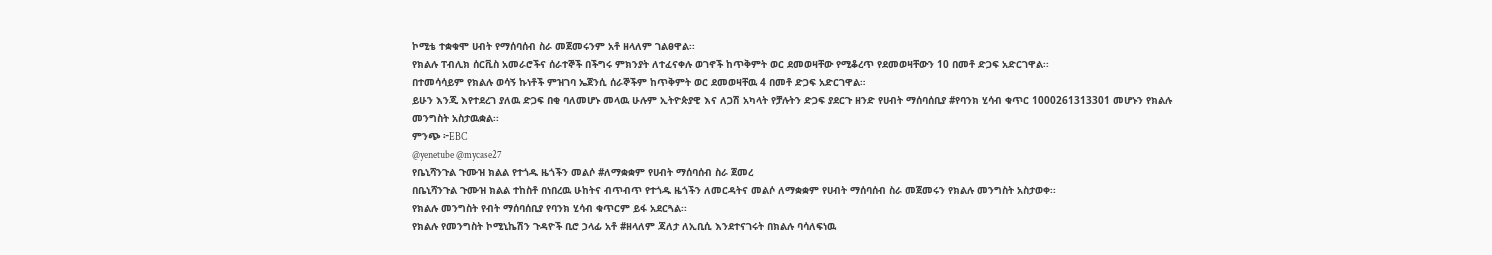ኮሚቴ ተቋቁሞ ሀብት የማሰባሰብ ስራ መጀመሩንም አቶ ዘላለም ገልፀዋል፡፡
የክልሉ ፐብሊክ ሰርቪስ አመራሮችና ሰራተኞች በችግሩ ምክንያት ለተፈናቀሉ ወገኖች ከጥቅምት ወር ደመወዛቸው የሚቆረጥ የደመወዛቸውን 10 በመቶ ድጋፍ አድርገዋል፡፡
በተመሳሳይም የክልሉ ወሳኝ ኩነቶች ምዝገባ ኤጀንሲ ሰራኞችም ከጥቅምት ወር ደመወዛቸዉ 4 በመቶ ድጋፍ አድርገዋል።
ይሁን እንጂ እየተደረገ ያለዉ ድጋፍ በቂ ባለመሆኑ መላዉ ሁሉም ኢትዮጵያዊ እና ለጋሽ አካላት የቻሉትን ድጋፍ ያደርጉ ዘንድ የሀብት ማሰባሰቢያ #የባንክ ሂሳብ ቁጥር 1000261313301 መሆኑን የክልሉ መንግስት አስታዉቋል፡፡
ምንጭ ፦EBC
@yenetube @mycase27
የቤኒሻንጉል ጉሙዝ ክልል የተጎዱ ዜጎችን መልሶ #ለማቋቋም የሀብት ማሰባሰብ ስራ ጀመረ
በቤኒሻንጉል ጉሙዝ ክልል ተከስቶ በነበረዉ ሁከትና ብጥብጥ የተጎዱ ዜጎችን ለመርዳትና መልሶ ለማቋቋም የሀብት ማሰባሰብ ስራ መጀመሩን የክልሉ መንግስት አስታወቀ፡፡
የክልሉ መንግስት የብት ማሰባሰቢያ የባንክ ሂሳብ ቁጥርም ይፋ አደርጓል፡፡
የክልሉ የመንግስት ኮሚኒኬሽን ጉዳዮች ቢሮ ኃላፊ አቶ #ዘላለም ጃለታ ለኢቢሲ እንደተናገሩት በክልሉ ባሳለፍነዉ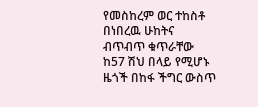የመስከረም ወር ተከስቶ በነበረዉ ሁከትና ብጥብጥ ቁጥራቸው ከ57 ሽህ በላይ የሚሆኑ ዜጎች በከፋ ችግር ውስጥ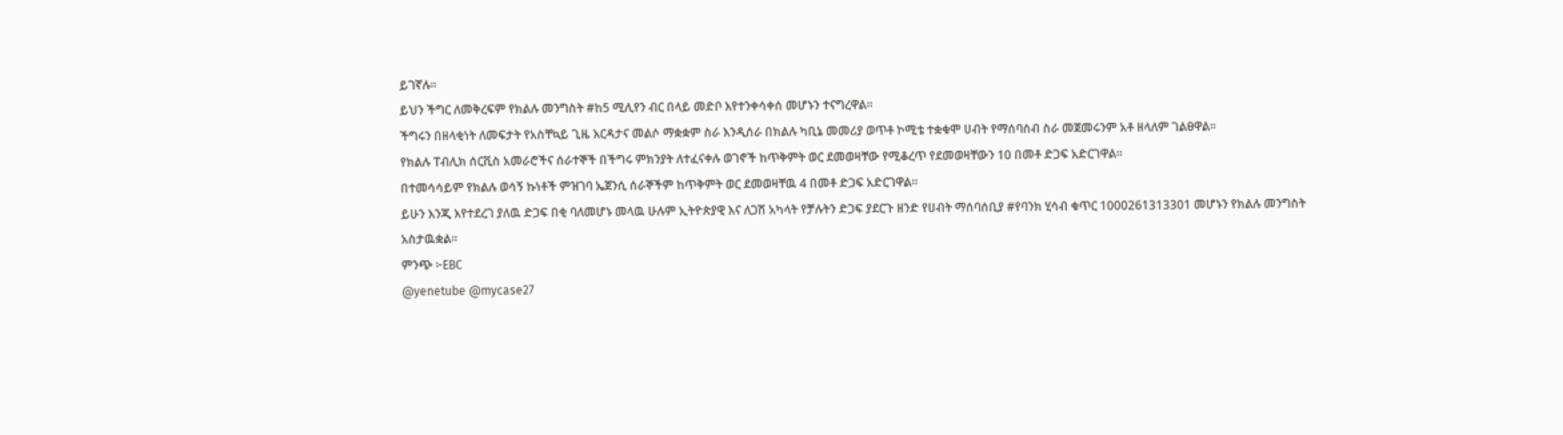ይገኛሉ፡፡
ይህን ችግር ለመቅረፍም የክልሉ መንግስት #ከ5 ሚሊየን ብር በላይ መድቦ እየተንቀሳቀሰ መሆኑን ተናግረዋል፡፡
ችግሩን በዘላቂነት ለመፍታት የአስቸኳይ ጊዜ እርዳታና መልሶ ማቋቋም ስራ እንዲሰራ በክልሉ ካቢኔ መመሪያ ወጥቶ ኮሚቴ ተቋቁሞ ሀብት የማሰባሰብ ስራ መጀመሩንም አቶ ዘላለም ገልፀዋል፡፡
የክልሉ ፐብሊክ ሰርቪስ አመራሮችና ሰራተኞች በችግሩ ምክንያት ለተፈናቀሉ ወገኖች ከጥቅምት ወር ደመወዛቸው የሚቆረጥ የደመወዛቸውን 10 በመቶ ድጋፍ አድርገዋል፡፡
በተመሳሳይም የክልሉ ወሳኝ ኩነቶች ምዝገባ ኤጀንሲ ሰራኞችም ከጥቅምት ወር ደመወዛቸዉ 4 በመቶ ድጋፍ አድርገዋል።
ይሁን እንጂ እየተደረገ ያለዉ ድጋፍ በቂ ባለመሆኑ መላዉ ሁሉም ኢትዮጵያዊ እና ለጋሽ አካላት የቻሉትን ድጋፍ ያደርጉ ዘንድ የሀብት ማሰባሰቢያ #የባንክ ሂሳብ ቁጥር 1000261313301 መሆኑን የክልሉ መንግስት አስታዉቋል፡፡
ምንጭ ፦EBC
@yenetube @mycase27